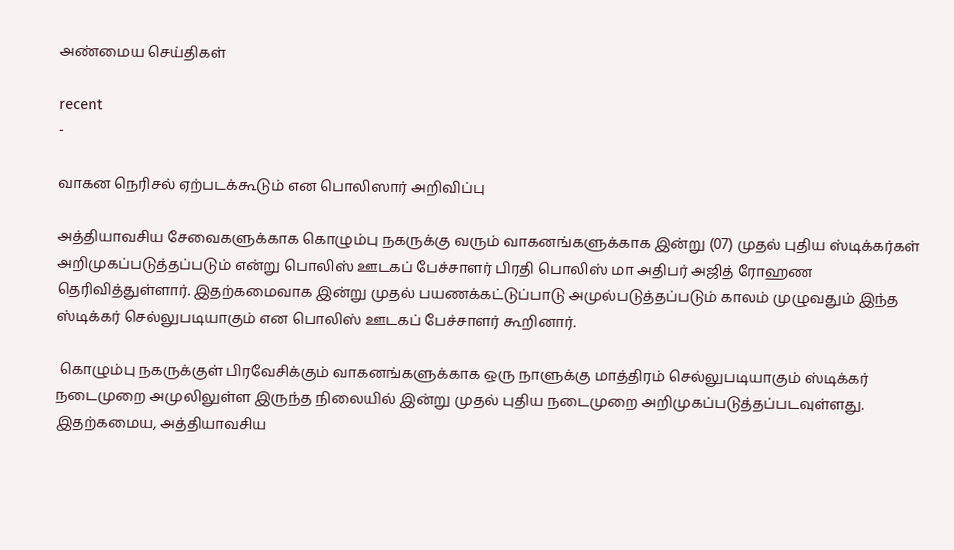அண்மைய செய்திகள்

recent
-

வாகன நெரிசல் ஏற்படக்கூடும் என பொலிஸார் அறிவிப்பு

அத்தியாவசிய சேவைகளுக்காக கொழும்பு நகருக்கு வரும் வாகனங்களுக்காக இன்று (07) முதல் புதிய ஸ்டிக்கர்கள் அறிமுகப்படுத்தப்படும் என்று பொலிஸ் ஊடகப் பேச்சாளர் பிரதி பொலிஸ் மா அதிபர் அஜித் ரோஹண தெரிவித்துள்ளார். இதற்கமைவாக இன்று முதல் பயணக்கட்டுப்பாடு அமுல்படுத்தப்படும் காலம் முழுவதும் இந்த ஸ்டிக்கர் செல்லுபடியாகும் என பொலிஸ் ஊடகப் பேச்சாளர் கூறினார்.

 கொழும்பு நகருக்குள் பிரவேசிக்கும் வாகனங்களுக்காக ஒரு நாளுக்கு மாத்திரம் செல்லுபடியாகும் ஸ்டிக்கர் நடைமுறை அமுலிலுள்ள இருந்த நிலையில் இன்று முதல் புதிய நடைமுறை அறிமுகப்படுத்தப்படவுள்ளது. இதற்கமைய, அத்தியாவசிய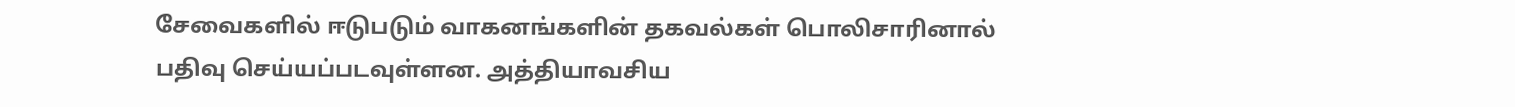சேவைகளில் ஈடுபடும் வாகனங்களின் தகவல்கள் பொலிசாரினால் பதிவு செய்யப்படவுள்ளன. அத்தியாவசிய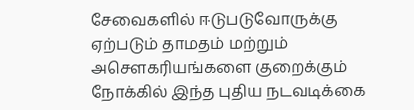சேவைகளில் ஈடுபடுவோருக்கு ஏற்படும் தாமதம் மற்றும் அசௌகரியங்களை குறைக்கும் நோக்கில் இந்த புதிய நடவடிக்கை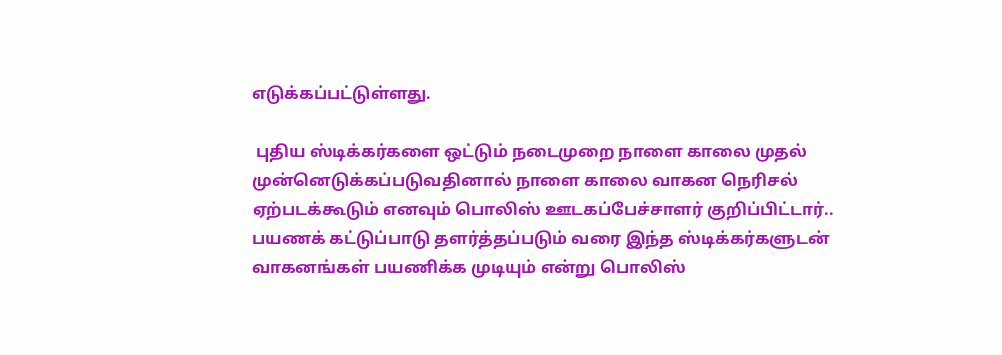எடுக்கப்பட்டுள்ளது.

 புதிய ஸ்டிக்கர்களை ஒட்டும் நடைமுறை நாளை காலை முதல் முன்னெடுக்கப்படுவதினால் நாளை காலை வாகன நெரிசல் ஏற்படக்கூடும் எனவும் பொலிஸ் ஊடகப்பேச்சாளர் குறிப்பிட்டார்.. பயணக் கட்டுப்பாடு தளர்த்தப்படும் வரை இந்த ஸ்டிக்கர்களுடன் வாகனங்கள் பயணிக்க முடியும் என்று பொலிஸ்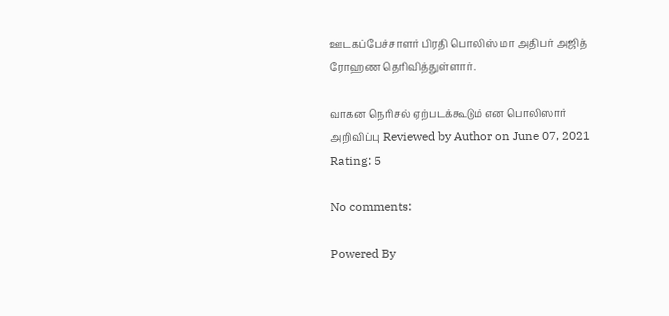ஊடகப்பேச்சாளர் பிரதி பொலிஸ் மா அதிபர் அஜித் ரோஹண தெரிவித்துள்ளார்.

வாகன நெரிசல் ஏற்படக்கூடும் என பொலிஸார் அறிவிப்பு Reviewed by Author on June 07, 2021 Rating: 5

No comments:

Powered By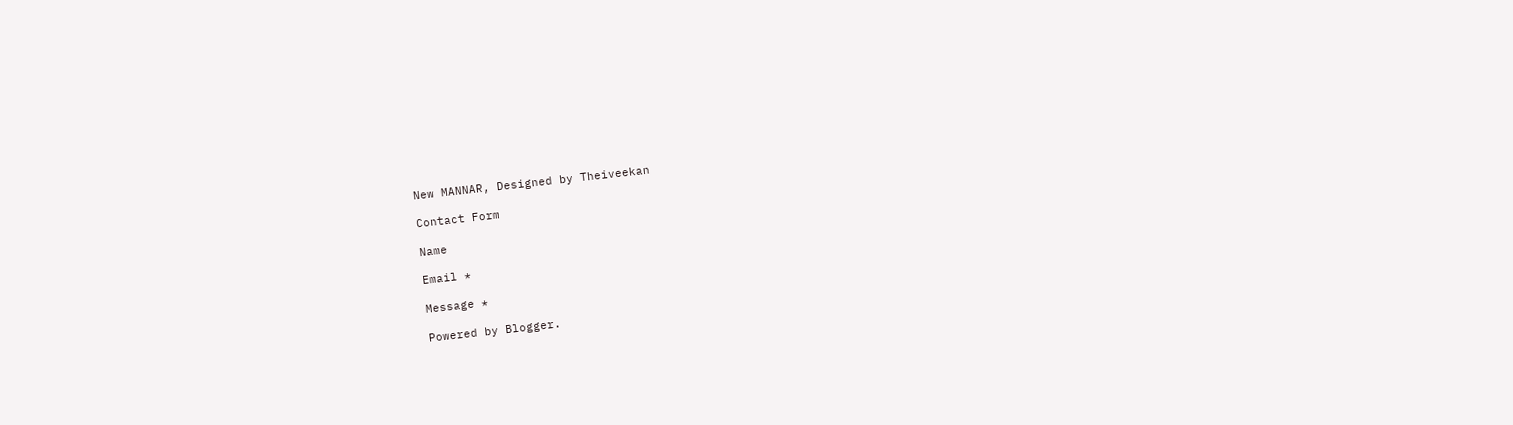New MANNAR, Designed by Theiveekan

Contact Form

Name

Email *

Message *

Powered by Blogger.